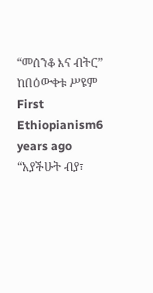“መሰንቆ እና ብትር” ከበዕውቀቱ ሥዩም First Ethiopianism6 years ago “አያችሁት ብያ፣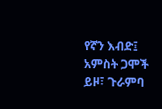የኛን እብድ፤ አምስት ጋሞች ይዞ፣ ጉራምባ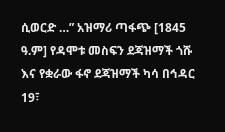ሲወርድ …” አዝማሪ ጣፋጭ [1845 ዓ.ም] የዳሞቱ መስፍን ደጃዝማች ጎሹ እና የቋራው ፋኖ ደጃዝማች ካሳ በኅዳር 19፣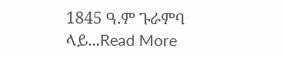1845 ዓ.ም ጉራምባ ላይ...Read More